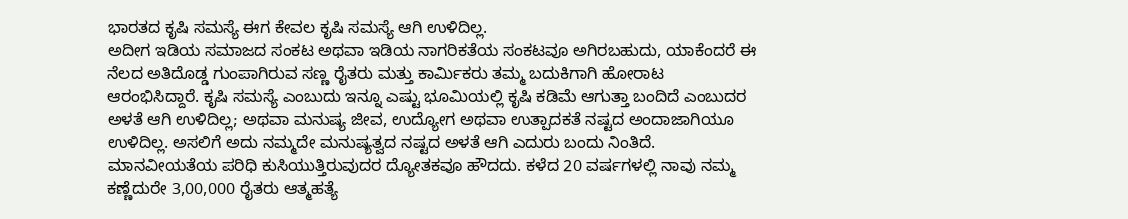ಭಾರತದ ಕೃಷಿ ಸಮಸ್ಯೆ ಈಗ ಕೇವಲ ಕೃಷಿ ಸಮಸ್ಯೆ ಆಗಿ ಉಳಿದಿಲ್ಲ.
ಅದೀಗ ಇಡಿಯ ಸಮಾಜದ ಸಂಕಟ ಅಥವಾ ಇಡಿಯ ನಾಗರಿಕತೆಯ ಸಂಕಟವೂ ಅಗಿರಬಹುದು, ಯಾಕೆಂದರೆ ಈ ನೆಲದ ಅತಿದೊಡ್ಡ ಗುಂಪಾಗಿರುವ ಸಣ್ಣ ರೈತರು ಮತ್ತು ಕಾರ್ಮಿಕರು ತಮ್ಮ ಬದುಕಿಗಾಗಿ ಹೋರಾಟ ಆರಂಭಿಸಿದ್ದಾರೆ. ಕೃಷಿ ಸಮಸ್ಯೆ ಎಂಬುದು ಇನ್ನೂ ಎಷ್ಟು ಭೂಮಿಯಲ್ಲಿ ಕೃಷಿ ಕಡಿಮೆ ಆಗುತ್ತಾ ಬಂದಿದೆ ಎಂಬುದರ ಅಳತೆ ಆಗಿ ಉಳಿದಿಲ್ಲ; ಅಥವಾ ಮನುಷ್ಯ ಜೀವ, ಉದ್ಯೋಗ ಅಥವಾ ಉತ್ಪಾದಕತೆ ನಷ್ಟದ ಅಂದಾಜಾಗಿಯೂ ಉಳಿದಿಲ್ಲ. ಅಸಲಿಗೆ ಅದು ನಮ್ಮದೇ ಮನುಷ್ಯತ್ವದ ನಷ್ಟದ ಅಳತೆ ಆಗಿ ಎದುರು ಬಂದು ನಿಂತಿದೆ. ಮಾನವೀಯತೆಯ ಪರಿಧಿ ಕುಸಿಯುತ್ತಿರುವುದರ ದ್ಯೋತಕವೂ ಹೌದದು. ಕಳೆದ 20 ವರ್ಷಗಳಲ್ಲಿ ನಾವು ನಮ್ಮ ಕಣ್ಣೆದುರೇ 3,00,000 ರೈತರು ಆತ್ಮಹತ್ಯೆ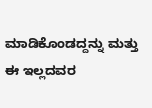ಮಾಡಿಕೊಂಡದ್ದನ್ನು ಮತ್ತು ಈ ಇಲ್ಲದವರ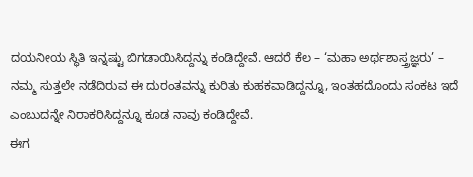ದಯನೀಯ ಸ್ಥಿತಿ ಇನ್ನಷ್ಟು ಬಿಗಡಾಯಿಸಿದ್ದನ್ನು ಕಂಡಿದ್ದೇವೆ. ಆದರೆ ಕೆಲ – ‘ಮಹಾ ಅರ್ಥಶಾಸ್ತ್ರಜ್ಞರು’ – ನಮ್ಮ ಸುತ್ತಲೇ ನಡೆದಿರುವ ಈ ದುರಂತವನ್ನು ಕುರಿತು ಕುಹಕವಾಡಿದ್ದನ್ನೂ, ಇಂತಹದೊಂದು ಸಂಕಟ ಇದೆ ಎಂಬುದನ್ನೇ ನಿರಾಕರಿಸಿದ್ದನ್ನೂ ಕೂಡ ನಾವು ಕಂಡಿದ್ದೇವೆ.
ಈಗ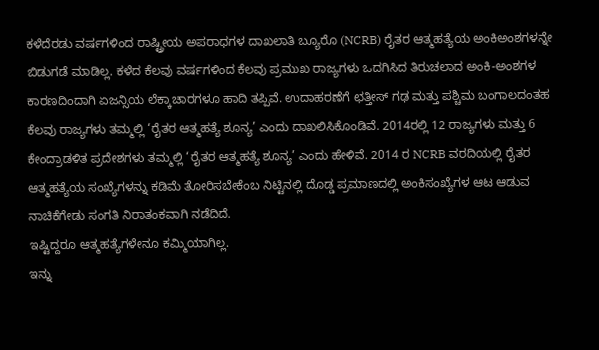ಕಳೆದೆರಡು ವರ್ಷಗಳಿಂದ ರಾಷ್ಟ್ರೀಯ ಅಪರಾಧಗಳ ದಾಖಲಾತಿ ಬ್ಯೂರೊ (NCRB) ರೈತರ ಆತ್ಮಹತ್ಯೆಯ ಅಂಕಿಅಂಶಗಳನ್ನೇ ಬಿಡುಗಡೆ ಮಾಡಿಲ್ಲ. ಕಳೆದ ಕೆಲವು ವರ್ಷಗಳಿಂದ ಕೆಲವು ಪ್ರಮುಖ ರಾಜ್ಯಗಳು ಒದಗಿಸಿದ ತಿರುಚಲಾದ ಅಂಕಿ-ಅಂಶಗಳ ಕಾರಣದಿಂದಾಗಿ ಏಜನ್ಸಿಯ ಲೆಕ್ಕಾಚಾರಗಳೂ ಹಾದಿ ತಪ್ಪಿವೆ. ಉದಾಹರಣೆಗೆ ಛತ್ತೀಸ್ ಗಢ ಮತ್ತು ಪಶ್ಚಿಮ ಬಂಗಾಲದಂತಹ ಕೆಲವು ರಾಜ್ಯಗಳು ತಮ್ಮಲ್ಲಿ ‘ರೈತರ ಆತ್ಮಹತ್ಯೆ ಶೂನ್ಯ’ ಎಂದು ದಾಖಲಿಸಿಕೊಂಡಿವೆ. 2014ರಲ್ಲಿ 12 ರಾಜ್ಯಗಳು ಮತ್ತು 6 ಕೇಂದ್ರಾಡಳಿತ ಪ್ರದೇಶಗಳು ತಮ್ಮಲ್ಲಿ ‘ರೈತರ ಆತ್ಮಹತ್ಯೆ ಶೂನ್ಯ’ ಎಂದು ಹೇಳಿವೆ. 2014 ರ NCRB ವರದಿಯಲ್ಲಿ ರೈತರ ಆತ್ಮಹತ್ಯೆಯ ಸಂಖ್ಯೆಗಳನ್ನು ಕಡಿಮೆ ತೋರಿಸಬೇಕೆಂಬ ನಿಟ್ಟಿನಲ್ಲಿ ದೊಡ್ಡ ಪ್ರಮಾಣದಲ್ಲಿ ಅಂಕಿಸಂಖ್ಯೆಗಳ ಆಟ ಆಡುವ ನಾಚಿಕೆಗೇಡು ಸಂಗತಿ ನಿರಾತಂಕವಾಗಿ ನಡೆದಿದೆ.
ಇಷ್ಟಿದ್ದರೂ ಆತ್ಮಹತ್ಯೆಗಳೇನೂ ಕಮ್ಮಿಯಾಗಿಲ್ಲ.
ಇನ್ನು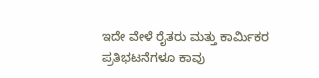ಇದೇ ವೇಳೆ ರೈತರು ಮತ್ತು ಕಾರ್ಮಿಕರ ಪ್ರತಿಭಟನೆಗಳೂ ಕಾವು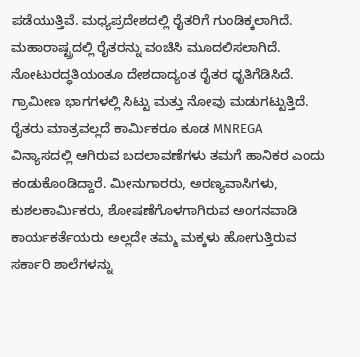ಪಡೆಯುತ್ತಿವೆ. ಮಧ್ಯಪ್ರದೇಶದಲ್ಲಿ ರೈತರಿಗೆ ಗುಂಡಿಕ್ಕಲಾಗಿದೆ. ಮಹಾರಾಷ್ಟ್ರದಲ್ಲಿ ರೈತರನ್ನು ವಂಚಿಸಿ ಮೂದಲಿಸಲಾಗಿದೆ. ನೋಟುರದ್ಧತಿಯಂತೂ ದೇಶದಾದ್ಯಂತ ರೈತರ ಧೃತಿಗೆಡಿಸಿದೆ. ಗ್ರಾಮೀಣ ಭಾಗಗಳಲ್ಲಿ ಸಿಟ್ಟು ಮತ್ತು ನೋವು ಮಡುಗಟ್ಟುತ್ತಿದೆ. ರೈತರು ಮಾತ್ರವಲ್ಲದೆ ಕಾರ್ಮಿಕರೂ ಕೂಡ MNREGA ವಿನ್ಯಾಸದಲ್ಲಿ ಆಗಿರುವ ಬದಲಾವಣೆಗಳು ತಮಗೆ ಹಾನಿಕರ ಎಂದು ಕಂಡುಕೊಂಡಿದ್ದಾರೆ. ಮೀನುಗಾರರು, ಅರಣ್ಯವಾಸಿಗಳು, ಕುಶಲಕಾರ್ಮಿಕರು, ಶೋಷಣೆಗೊಳಗಾಗಿರುವ ಅಂಗನವಾಡಿ ಕಾರ್ಯಕರ್ತೆಯರು ಅಲ್ಲದೇ ತಮ್ಮ ಮಕ್ಕಳು ಹೋಗುತ್ತಿರುವ ಸರ್ಕಾರಿ ಶಾಲೆಗಳನ್ನು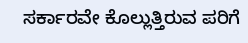ಸರ್ಕಾರವೇ ಕೊಲ್ಲುತ್ತಿರುವ ಪರಿಗೆ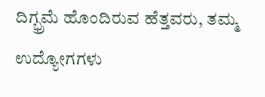ದಿಗ್ಭ್ರಮೆ ಹೊಂದಿರುವ ಹೆತ್ತವರು, ತಮ್ಮ ಉದ್ಯೋಗಗಳು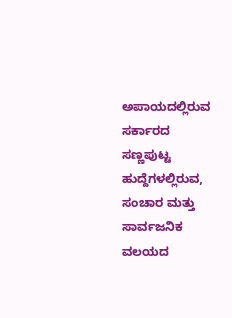ಅಪಾಯದಲ್ಲಿರುವ ಸರ್ಕಾರದ ಸಣ್ಣಪುಟ್ಟ ಹುದ್ದೆಗಳಲ್ಲಿರುವ, ಸಂಚಾರ ಮತ್ತು ಸಾರ್ವಜನಿಕ ವಲಯದ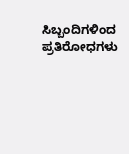ಸಿಬ್ಬಂದಿಗಳಿಂದ ಪ್ರತಿರೋಧಗಳು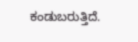ಕಂಡುಬರುತ್ತಿದೆ.